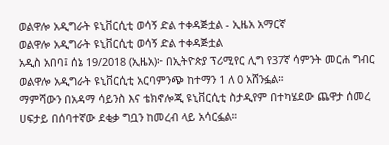ወልዋሎ አዲግራት ዩኒቨርሲቲ ወሳኝ ድል ተቀዳጅቷል - ኢዜአ አማርኛ
ወልዋሎ አዲግራት ዩኒቨርሲቲ ወሳኝ ድል ተቀዳጅቷል
አዲስ አበባ፤ ሰኔ 19/2018 (ኢዜአ)፦ በኢትዮጵያ ፕሪሚየር ሊግ የ37ኛ ሳምንት መርሐ ግብር ወልዋሎ አዲግራት ዩኒቨርሲቲ አርባምንጭ ከተማን 1 ለ 0 አሸንፏል።
ማምሻውን በአዳማ ሳይንስ እና ቴክኖሎጂ ዩኒቨርሲቲ ስታዲየም በተካሄደው ጨዋታ ሰመረ ሀፍታይ በሰባተኛው ደቂቃ ግቧን ከመረብ ላይ አሳርፏል።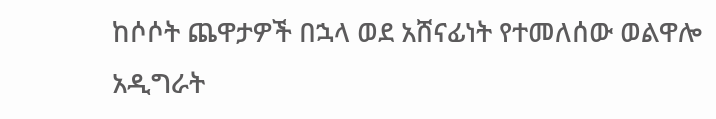ከሶሶት ጨዋታዎች በኋላ ወደ አሸናፊነት የተመለሰው ወልዋሎ አዲግራት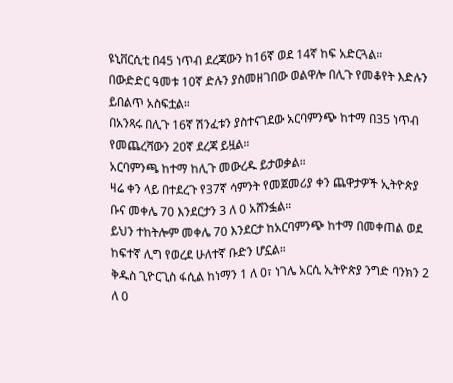ዩኒቨርሲቲ በ45 ነጥብ ደረጃውን ከ16ኛ ወደ 14ኛ ከፍ አድርጓል።
በውድድር ዓመቱ 10ኛ ድሉን ያስመዘገበው ወልዋሎ በሊጉ የመቆየት እድሉን ይበልጥ አስፍቷል።
በአንጻሩ በሊጉ 16ኛ ሽንፈቱን ያስተናገደው አርባምንጭ ከተማ በ35 ነጥብ የመጨረሻውን 20ኛ ደረጃ ይዟል።
አርባምንጫ ከተማ ከሊጉ መውረዱ ይታወቃል።
ዛሬ ቀን ላይ በተደረጉ የ37ኛ ሳምንት የመጀመሪያ ቀን ጨዋታዎች ኢትዮጵያ ቡና መቀሌ 70 እንደርታን 3 ለ 0 አሸንፏል።
ይህን ተከትሎም መቀሌ 70 እንደርታ ከአርባምንጭ ከተማ በመቀጠል ወደ ከፍተኛ ሊግ የወረደ ሁለተኛ ቡድን ሆኗል።
ቅዱስ ጊዮርጊስ ፋሲል ከነማን 1 ለ 0፣ ነገሌ አርሲ ኢትዮጵያ ንግድ ባንክን 2 ለ 0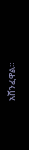አሸንፈዋል።